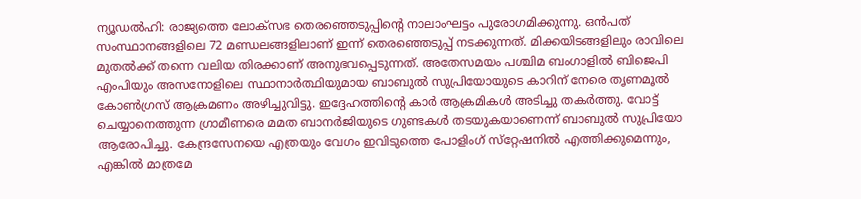ന്യൂഡല്‍ഹി: രാജ്യത്തെ ലോക്‌സഭ തെരഞ്ഞെടുപ്പിന്റെ നാലാംഘട്ടം പുരോഗമിക്കുന്നു. ഒന്‍പത് സംസ്ഥാനങ്ങളിലെ 72 മണ്ഡലങ്ങളിലാണ് ഇന്ന് തെരഞ്ഞെടുപ്പ് നടക്കുന്നത്. മിക്കയിടങ്ങളിലും രാവിലെ മുതല്‍ക്ക് തന്നെ വലിയ തിരക്കാണ് അനുഭവപ്പെടുന്നത്. അതേസമയം പശ്ചിമ ബംഗാളില്‍ ബിജെപി എംപിയും അസനോളിലെ സ്ഥാനാര്‍ത്ഥിയുമായ ബാബുല്‍ സുപ്രിയോയുടെ കാറിന് നേരെ തൃണമൂല്‍ കോണ്‍ഗ്രസ് ആക്രമണം അഴിച്ചുവിട്ടു. ഇദ്ദേഹത്തിന്റെ കാര്‍ ആക്രമികള്‍ അടിച്ചു തകര്‍ത്തു. വോട്ട് ചെയ്യാനെത്തുന്ന ഗ്രാമീണരെ മമത ബാനര്‍ജിയുടെ ഗുണ്ടകള്‍ തടയുകയാണെന്ന് ബാബുല്‍ സുപ്രിയോ ആരോപിച്ചു. കേന്ദ്രസേനയെ എത്രയും വേഗം ഇവിടുത്തെ പോളിംഗ് സ്‌റ്റേഷനില്‍ എത്തിക്കുമെന്നും, എങ്കില്‍ മാത്രമേ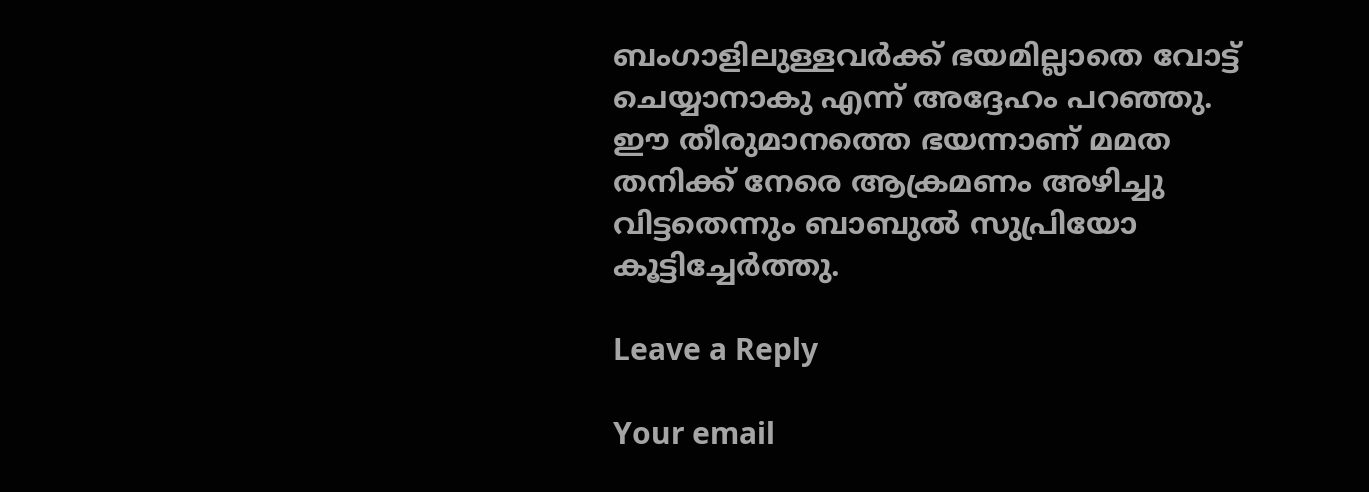ബംഗാളിലുള്ളവര്‍ക്ക് ഭയമില്ലാതെ വോട്ട് ചെയ്യാനാകു എന്ന് അദ്ദേഹം പറഞ്ഞു. ഈ തീരുമാനത്തെ ഭയന്നാണ് മമത തനിക്ക് നേരെ ആക്രമണം അഴിച്ചു വിട്ടതെന്നും ബാബുല്‍ സുപ്രിയോ കൂട്ടിച്ചേര്‍ത്തു.

Leave a Reply

Your email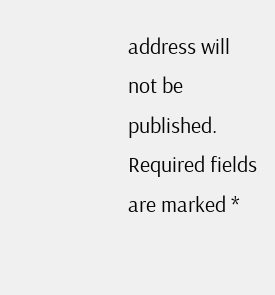address will not be published. Required fields are marked *